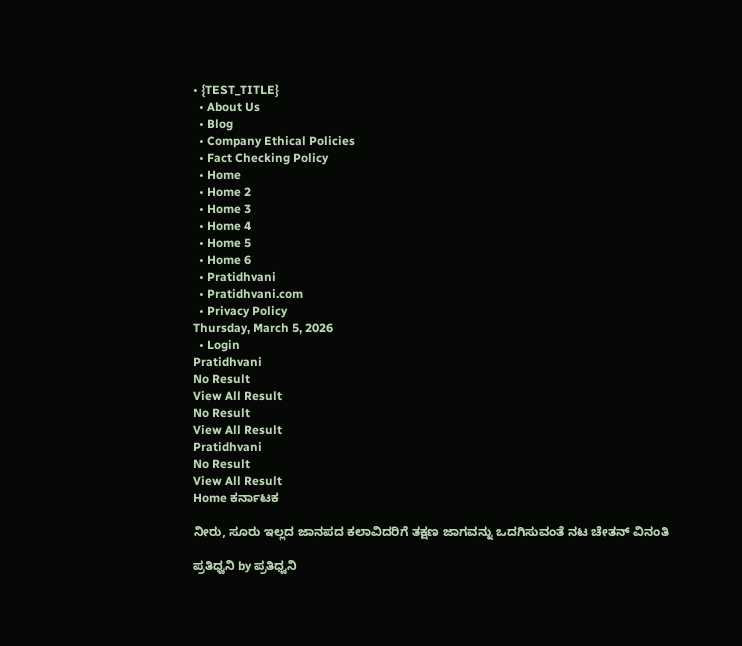• {TEST_TITLE}
  • About Us
  • Blog
  • Company Ethical Policies
  • Fact Checking Policy
  • Home
  • Home 2
  • Home 3
  • Home 4
  • Home 5
  • Home 6
  • Pratidhvani
  • Pratidhvani.com
  • Privacy Policy
Thursday, March 5, 2026
  • Login
Pratidhvani
No Result
View All Result
No Result
View All Result
Pratidhvani
No Result
View All Result
Home ಕರ್ನಾಟಕ

ನೀರು, ಸೂರು ಇಲ್ಲದ ಜಾನಪದ ಕಲಾವಿದರಿಗೆ ತಕ್ಷಣ ಜಾಗವನ್ನು ಒದಗಿಸುವಂತೆ ನಟ ಚೇತನ್ ವಿನಂತಿ

ಪ್ರತಿಧ್ವನಿ by ಪ್ರತಿಧ್ವನಿ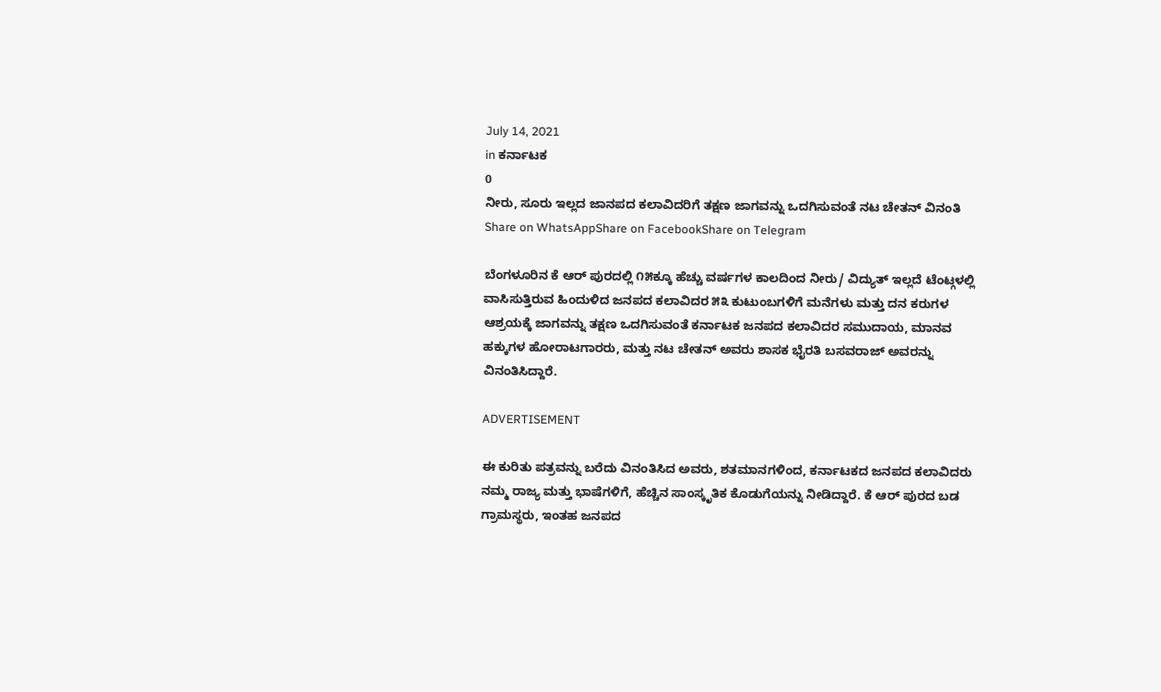July 14, 2021
in ಕರ್ನಾಟಕ
0
ನೀರು, ಸೂರು ಇಲ್ಲದ ಜಾನಪದ ಕಲಾವಿದರಿಗೆ ತಕ್ಷಣ ಜಾಗವನ್ನು ಒದಗಿಸುವಂತೆ ನಟ ಚೇತನ್ ವಿನಂತಿ
Share on WhatsAppShare on FacebookShare on Telegram

ಬೆಂಗಳೂರಿನ ಕೆ ಆರ್ ಪುರದಲ್ಲಿ ೧೫ಕ್ಕೂ ಹೆಚ್ಚು ವರ್ಷಗಳ ಕಾಲದಿಂದ ನೀರು/ ವಿದ್ಯುತ್ ಇಲ್ಲದೆ ಟೆಂಟ್ಗಳಲ್ಲಿ ವಾಸಿಸುತ್ತಿರುವ ಹಿಂದುಳಿದ ಜನಪದ ಕಲಾವಿದರ ೫೩ ಕುಟುಂಬಗಳಿಗೆ ಮನೆಗಳು ಮತ್ತು ದನ ಕರುಗಳ ಆಶ್ರಯಕ್ಕೆ ಜಾಗವನ್ನು ತಕ್ಷಣ ಒದಗಿಸುವಂತೆ ಕರ್ನಾಟಕ ಜನಪದ ಕಲಾವಿದರ ಸಮುದಾಯ, ಮಾನವ ಹಕ್ಕುಗಳ ಹೋರಾಟಗಾರರು, ಮತ್ತು ನಟ ಚೇತನ್ ಅವರು ಶಾಸಕ ಭೈರತಿ ಬಸವರಾಜ್ ಅವರನ್ನು ವಿನಂತಿಸಿದ್ದಾರೆ.

ADVERTISEMENT

ಈ ಕುರಿತು ಪತ್ರವನ್ನು ಬರೆದು ವಿನಂತಿಸಿದ ಅವರು, ಶತಮಾನಗಳಿಂದ, ಕರ್ನಾಟಕದ ಜನಪದ ಕಲಾವಿದರು ನಮ್ಮ ರಾಜ್ಯ ಮತ್ತು ಭಾಷೆಗಳಿಗೆ, ಹೆಚ್ಚಿನ ಸಾಂಸ್ಕೃತಿಕ ಕೊಡುಗೆಯನ್ನು ನೀಡಿದ್ದಾರೆ. ಕೆ ಆರ್ ಪುರದ ಬಡ ಗ್ರಾಮಸ್ಥರು, ಇಂತಹ ಜನಪದ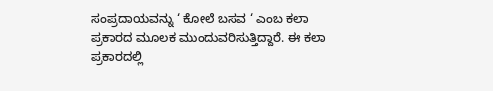ಸಂಪ್ರದಾಯವನ್ನು ‘ ಕೋಲೆ ಬಸವ ‘ ಎಂಬ ಕಲಾ ಪ್ರಕಾರದ ಮೂಲಕ ಮುಂದುವರಿಸುತ್ತಿದ್ದಾರೆ. ಈ ಕಲಾ ಪ್ರಕಾರದಲ್ಲಿ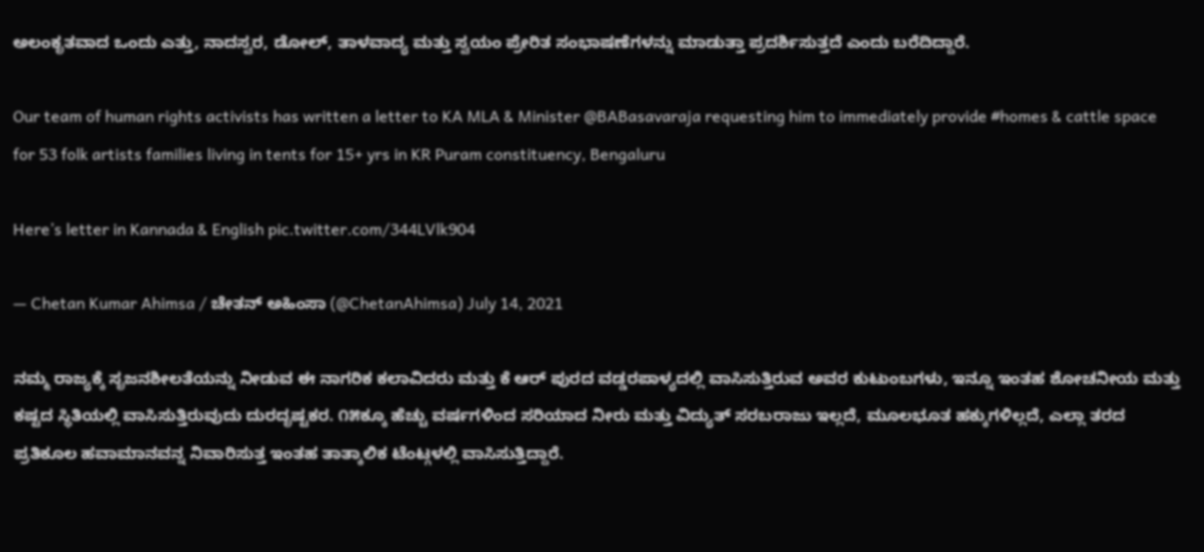ಅಲಂಕೃತವಾದ ಒಂದು ಎತ್ತು, ನಾದಸ್ವರ, ಡೋಲ್, ತಾಳವಾದ್ಯ ಮತ್ತು ಸ್ವಯಂ ಪ್ರೇರಿತ ಸಂಭಾಷಣೆಗಳನ್ನು ಮಾಡುತ್ತಾ ಪ್ರದರ್ಶಿಸುತ್ತದೆ ಎಂದು ಬರೆದಿದ್ದಾರೆ.

Our team of human rights activists has written a letter to KA MLA & Minister @BABasavaraja requesting him to immediately provide #homes & cattle space for 53 folk artists families living in tents for 15+ yrs in KR Puram constituency, Bengaluru

Here’s letter in Kannada & English pic.twitter.com/344LVlk904

— Chetan Kumar Ahimsa / ಚೇತನ್ ಅಹಿಂಸಾ (@ChetanAhimsa) July 14, 2021

ನಮ್ಮ ರಾಜ್ಯಕ್ಕೆ ಸೃಜನಶೀಲತೆಯನ್ನು ನೀಡುವ ಈ ನಾಗರಿಕ ಕಲಾವಿದರು ಮತ್ತು ಕೆ ಆರ್ ಪುರದ ವಡ್ಡರಪಾಳ್ಯದಲ್ಲಿ ವಾಸಿಸುತ್ತಿರುವ ಅವರ ಕುಟುಂಬಗಳು, ಇನ್ನೂ ಇಂತಹ ಶೋಚನೀಯ ಮತ್ತು ಕಷ್ಟದ ಸ್ಥಿತಿಯಲ್ಲಿ ವಾಸಿಸುತ್ತಿರುವುದು ದುರದೃಷ್ಟಕರ. ೧೫ಕ್ಕೂ ಹೆಚ್ಚು ವರ್ಷಗಳಿಂದ ಸರಿಯಾದ ನೀರು ಮತ್ತು ವಿದ್ಯುತ್ ಸರಬರಾಜು ಇಲ್ಲದೆ, ಮೂಲಭೂತ ಹಕ್ಕುಗಳಿಲ್ಲದೆ, ಎಲ್ಲಾ ತರದ ಪ್ರತಿಕೂಲ ಹವಾಮಾನವನ್ನ ನಿವಾರಿಸುತ್ತ ಇಂತಹ ತಾತ್ಕಾಲಿಕ ಟೆಂಟ್ಗಳಲ್ಲಿ ವಾಸಿಸುತ್ತಿದ್ದಾರೆ.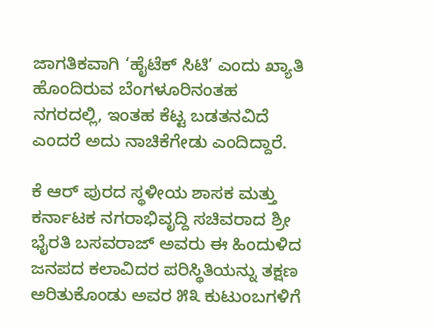ಜಾಗತಿಕವಾಗಿ ‘ಹೈಟೆಕ್ ಸಿಟಿ’ ಎಂದು ಖ್ಯಾತಿ ಹೊಂದಿರುವ ಬೆಂಗಳೂರಿನಂತಹ ನಗರದಲ್ಲಿ, ಇಂತಹ ಕೆಟ್ಟ ಬಡತನವಿದೆ ಎಂದರೆ ಅದು ನಾಚಿಕೆಗೇಡು ಎಂದಿದ್ದಾರೆ.

ಕೆ ಆರ್ ಪುರದ ಸ್ಥಳೀಯ ಶಾಸಕ ಮತ್ತು ಕರ್ನಾಟಕ ನಗರಾಭಿವೃದ್ದಿ ಸಚಿವರಾದ ಶ್ರೀ ಭೈರತಿ ಬಸವರಾಜ್ ಅವರು ಈ ಹಿಂದುಳಿದ ಜನಪದ ಕಲಾವಿದರ ಪರಿಸ್ಥಿತಿಯನ್ನು ತಕ್ಷಣ ಅರಿತುಕೊಂಡು ಅವರ ೫೩ ಕುಟುಂಬಗಳಿಗೆ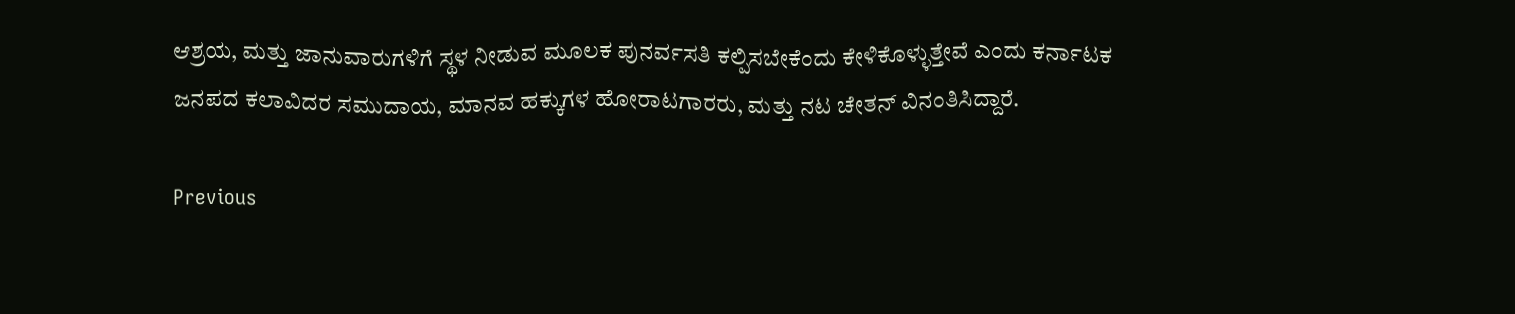ಆಶ್ರಯ, ಮತ್ತು ಜಾನುವಾರುಗಳಿಗೆ ಸ್ಥಳ ನೀಡುವ ಮೂಲಕ ಪುನರ್ವಸತಿ ಕಲ್ಪಿಸಬೇಕೆಂದು ಕೇಳಿಕೊಳ್ಳುತ್ತೇವೆ ಎಂದು ಕರ್ನಾಟಕ ಜನಪದ ಕಲಾವಿದರ ಸಮುದಾಯ, ಮಾನವ ಹಕ್ಕುಗಳ ಹೋರಾಟಗಾರರು, ಮತ್ತು ನಟ ಚೇತನ್ ವಿನಂತಿಸಿದ್ದಾರೆ.

Previous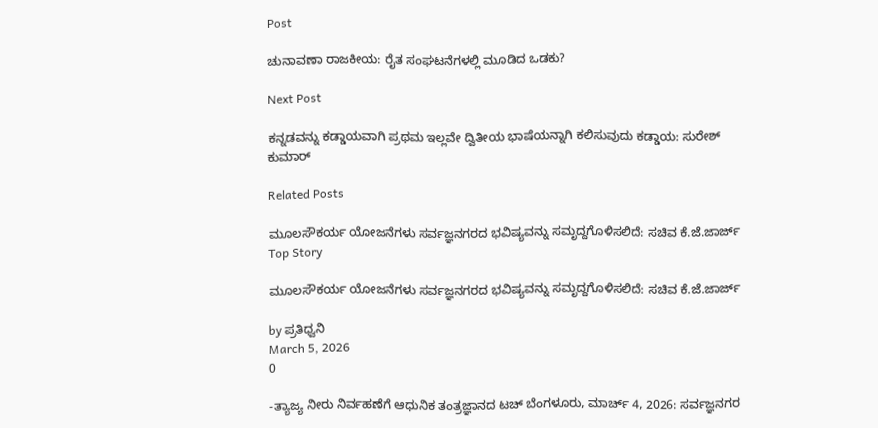Post

ಚುನಾವಣಾ ರಾಜಕೀಯ: ರೈತ ಸಂಘಟನೆಗಳಲ್ಲಿ ಮೂಡಿದ ಒಡಕು?

Next Post

ಕನ್ನಡವನ್ನು ಕಡ್ಡಾಯವಾಗಿ ಪ್ರಥಮ ಇಲ್ಲವೇ ದ್ವಿತೀಯ ಭಾಷೆಯನ್ನಾಗಿ ಕಲಿಸುವುದು ಕಡ್ಡಾಯ: ಸುರೇಶ್ ಕುಮಾರ್

Related Posts

ಮೂಲಸೌಕರ್ಯ ಯೋಜನೆಗಳು ಸರ್ವಜ್ಞನಗರದ ಭವಿಷ್ಯವನ್ನು ಸಮೃದ್ದಗೊಳಿಸಲಿದೆ: ಸಚಿವ ಕೆ.ಜೆ.ಜಾರ್ಜ್
Top Story

ಮೂಲಸೌಕರ್ಯ ಯೋಜನೆಗಳು ಸರ್ವಜ್ಞನಗರದ ಭವಿಷ್ಯವನ್ನು ಸಮೃದ್ದಗೊಳಿಸಲಿದೆ: ಸಚಿವ ಕೆ.ಜೆ.ಜಾರ್ಜ್

by ಪ್ರತಿಧ್ವನಿ
March 5, 2026
0

-ತ್ಯಾಜ್ಯ ನೀರು ನಿರ್ವಹಣೆಗೆ ಆಧುನಿಕ ತಂತ್ರಜ್ಞಾನದ ಟಚ್‌ ಬೆಂಗಳೂರು, ಮಾರ್ಚ್ 4, 2026: ಸರ್ವಜ್ಞನಗರ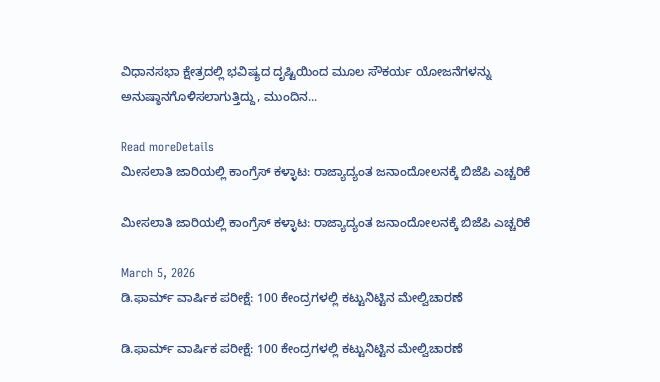ವಿಧಾನಸಭಾ ಕ್ಷೇತ್ರದಲ್ಲಿ ಭವಿಷ್ಯದ ದೃಷ್ಟಿಯಿಂದ ಮೂಲ ಸೌಕರ್ಯ ಯೋಜನೆಗಳನ್ನು ಅನುಷ್ಠಾನಗೊಳಿಸಲಾಗುತ್ತಿದ್ದು, ಮುಂದಿನ...

Read moreDetails
ಮೀಸಲಾತಿ ಜಾರಿಯಲ್ಲಿ ಕಾಂಗ್ರೆಸ್ ಕಳ್ಳಾಟ: ರಾಜ್ಯಾದ್ಯಂತ ಜನಾಂದೋಲನಕ್ಕೆ ಬಿಜೆಪಿ ಎಚ್ಚರಿಕೆ

ಮೀಸಲಾತಿ ಜಾರಿಯಲ್ಲಿ ಕಾಂಗ್ರೆಸ್ ಕಳ್ಳಾಟ: ರಾಜ್ಯಾದ್ಯಂತ ಜನಾಂದೋಲನಕ್ಕೆ ಬಿಜೆಪಿ ಎಚ್ಚರಿಕೆ

March 5, 2026
ಡಿ.ಫಾರ್ಮ್ ವಾರ್ಷಿಕ ಪರೀಕ್ಷೆ: 100 ಕೇಂದ್ರಗಳಲ್ಲಿ ಕಟ್ಟುನಿಟ್ಟಿನ ಮೇಲ್ವಿಚಾರಣೆ

ಡಿ.ಫಾರ್ಮ್ ವಾರ್ಷಿಕ ಪರೀಕ್ಷೆ: 100 ಕೇಂದ್ರಗಳಲ್ಲಿ ಕಟ್ಟುನಿಟ್ಟಿನ ಮೇಲ್ವಿಚಾರಣೆ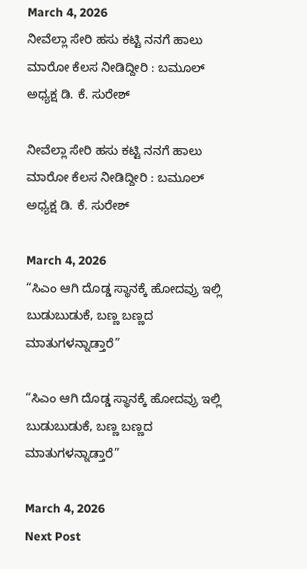March 4, 2026
ನೀವೆಲ್ಲಾ ಸೇರಿ ಹಸು ಕಟ್ಟಿ ನನಗೆ ಹಾಲು ಮಾರೋ ಕೆಲಸ ನೀಡಿದ್ದೀರಿ : ಬಮೂಲ್‌ ಅಧ್ಯಕ್ಷ ಡಿ. ಕೆ. ಸುರೇಶ್

ನೀವೆಲ್ಲಾ ಸೇರಿ ಹಸು ಕಟ್ಟಿ ನನಗೆ ಹಾಲು ಮಾರೋ ಕೆಲಸ ನೀಡಿದ್ದೀರಿ : ಬಮೂಲ್‌ ಅಧ್ಯಕ್ಷ ಡಿ. ಕೆ. ಸುರೇಶ್

March 4, 2026
“ಸಿಎಂ ಆಗಿ ದೊಡ್ಡ ಸ್ಥಾನಕ್ಕೆ ಹೋದವ್ರು ಇಲ್ಲಿ ಬುಡುಬುಡುಕೆ, ಬಣ್ಣ ಬಣ್ಣದ ಮಾತುಗಳನ್ನಾಡ್ತಾರೆ”

“ಸಿಎಂ ಆಗಿ ದೊಡ್ಡ ಸ್ಥಾನಕ್ಕೆ ಹೋದವ್ರು ಇಲ್ಲಿ ಬುಡುಬುಡುಕೆ, ಬಣ್ಣ ಬಣ್ಣದ ಮಾತುಗಳನ್ನಾಡ್ತಾರೆ”

March 4, 2026
Next Post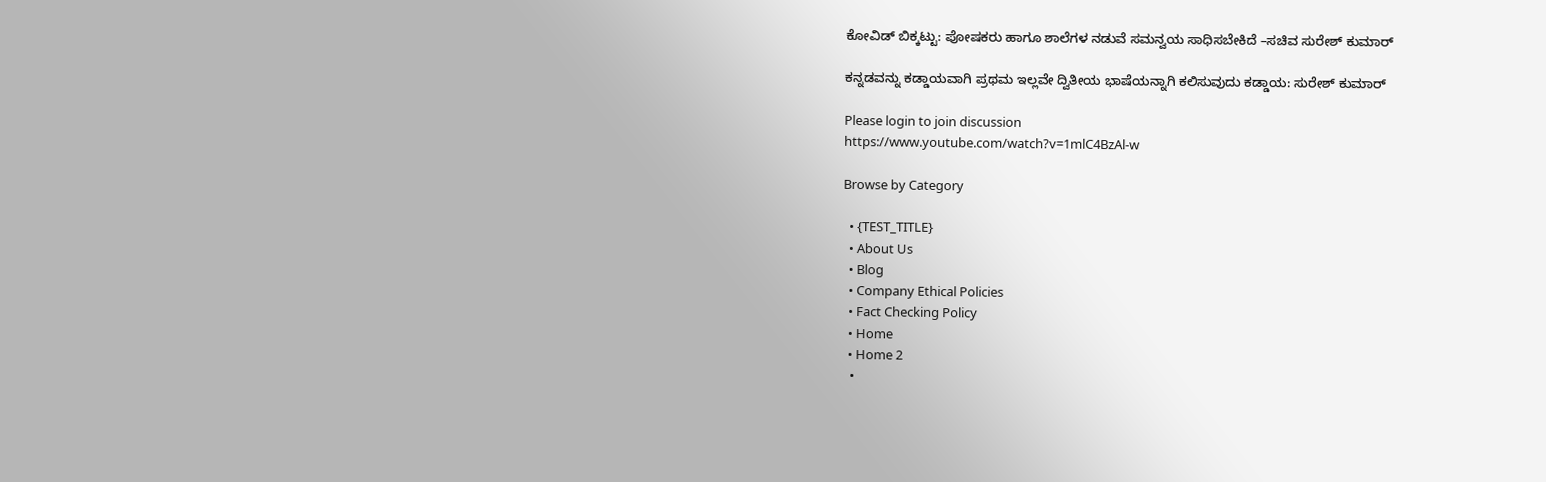ಕೋವಿಡ್‌ ಬಿಕ್ಕಟ್ಟು: ಪೋಷಕರು ಹಾಗೂ ಶಾಲೆಗಳ ನಡುವೆ ಸಮನ್ವಯ ಸಾಧಿಸಬೇಕಿದೆ –ಸಚಿವ ಸುರೇಶ್‌ ಕುಮಾರ್‌

ಕನ್ನಡವನ್ನು ಕಡ್ಡಾಯವಾಗಿ ಪ್ರಥಮ ಇಲ್ಲವೇ ದ್ವಿತೀಯ ಭಾಷೆಯನ್ನಾಗಿ ಕಲಿಸುವುದು ಕಡ್ಡಾಯ: ಸುರೇಶ್ ಕುಮಾರ್

Please login to join discussion
https://www.youtube.com/watch?v=1mlC4BzAl-w

Browse by Category

  • {TEST_TITLE}
  • About Us
  • Blog
  • Company Ethical Policies
  • Fact Checking Policy
  • Home
  • Home 2
  •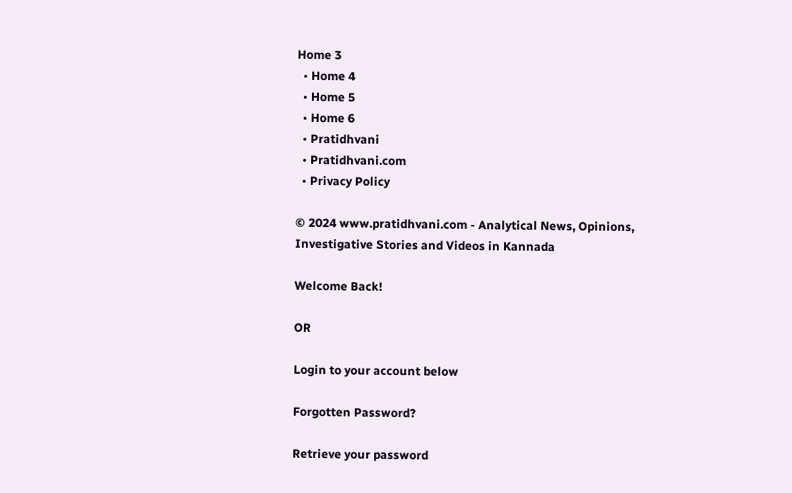Home 3
  • Home 4
  • Home 5
  • Home 6
  • Pratidhvani
  • Pratidhvani.com
  • Privacy Policy

© 2024 www.pratidhvani.com - Analytical News, Opinions, Investigative Stories and Videos in Kannada

Welcome Back!

OR

Login to your account below

Forgotten Password?

Retrieve your password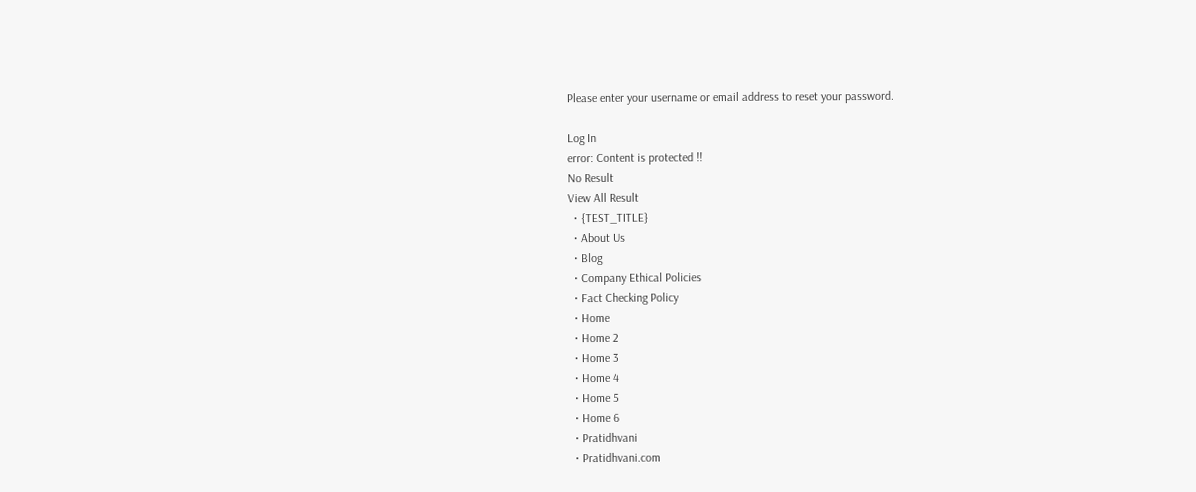Please enter your username or email address to reset your password.

Log In
error: Content is protected !!
No Result
View All Result
  • {TEST_TITLE}
  • About Us
  • Blog
  • Company Ethical Policies
  • Fact Checking Policy
  • Home
  • Home 2
  • Home 3
  • Home 4
  • Home 5
  • Home 6
  • Pratidhvani
  • Pratidhvani.com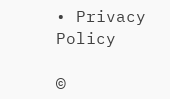• Privacy Policy

©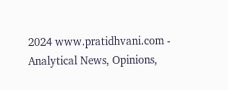2024 www.pratidhvani.com - Analytical News, Opinions,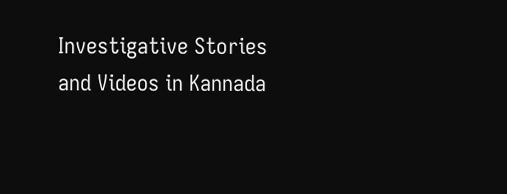Investigative Stories and Videos in Kannada